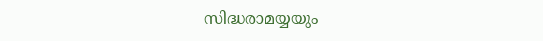സിദ്ധരാമയ്യയും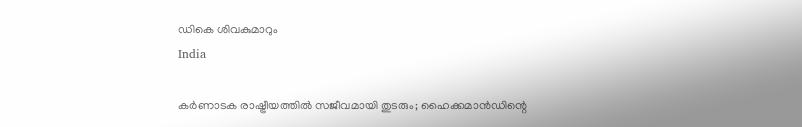ഡികെ ശിവകുമാറും
India

കര്‍ണാടക രാഷ്ട്രീയത്തില്‍ സജീവമായി തുടരും; ഹൈക്കമാന്‍ഡിന്റെ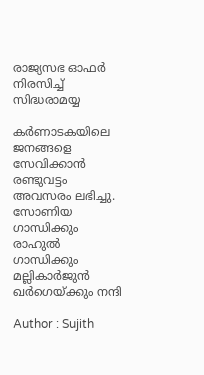രാജ്യസഭ ഓഫര്‍ നിരസിച്ച് സിദ്ധരാമയ്യ

കര്‍ണാടകയിലെ ജനങ്ങളെ സേവിക്കാന്‍ രണ്ടുവട്ടം അവസരം ലഭിച്ചു. സോണിയ ഗാന്ധിക്കും രാഹുല്‍ ഗാന്ധിക്കും മല്ലികാര്‍ജുന്‍ ഖര്‍ഗെയ്ക്കും നന്ദി

Author : Sujith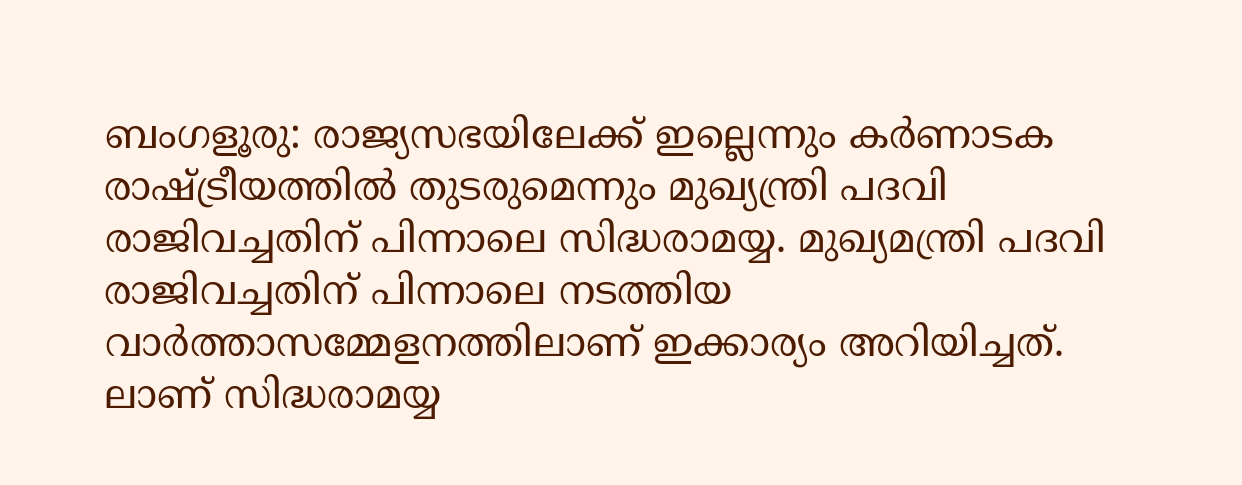ബംഗളൂരു: രാജ്യസഭയിലേക്ക് ഇല്ലെന്നും കര്‍ണാടക രാഷ്ട്രീയത്തില്‍ തുടരുമെന്നും മുഖ്യന്ത്രി പദവി രാജിവച്ചതിന് പിന്നാലെ സിദ്ധരാമയ്യ. മുഖ്യമന്ത്രി പദവി രാജിവച്ചതിന് പിന്നാലെ നടത്തിയ വാര്‍ത്താസമ്മേളനത്തിലാണ് ഇക്കാര്യം അറിയിച്ചത്. ലാണ് സിദ്ധരാമയ്യ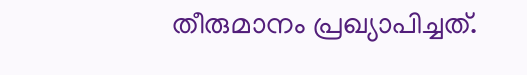തീരുമാനം പ്രഖ്യാപിച്ചത്.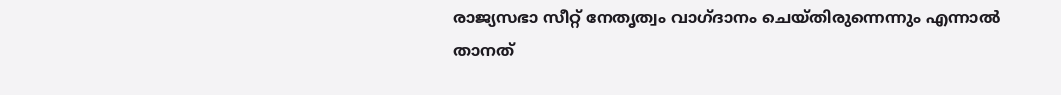രാജ്യസഭാ സീറ്റ് നേതൃത്വം വാഗ്ദാനം ചെയ്തിരുന്നെന്നും എന്നാല്‍ താനത്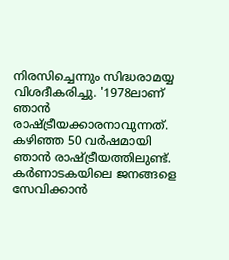നിരസിച്ചെന്നും സിദ്ധരാമയ്യ വിശദീകരിച്ചു. '1978ലാണ് ഞാന്‍ രാഷ്ട്രീയക്കാരനാവുന്നത്. കഴിഞ്ഞ 50 വര്‍ഷമായി ഞാന്‍ രാഷ്ട്രീയത്തിലുണ്ട്. കര്‍ണാടകയിലെ ജനങ്ങളെ സേവിക്കാന്‍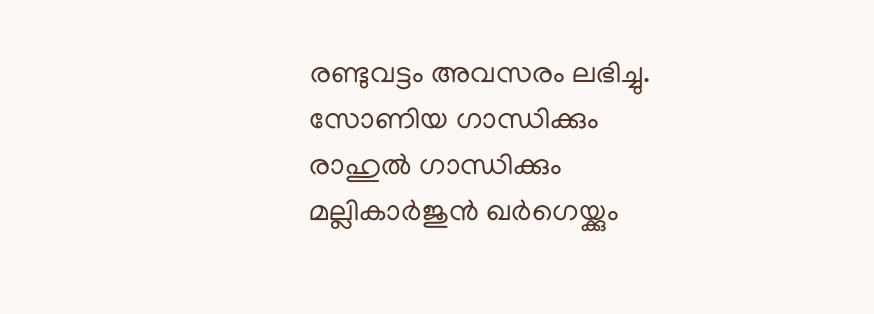രണ്ടുവട്ടം അവസരം ലഭിച്ചു. സോണിയ ഗാന്ധിക്കും രാഹുല്‍ ഗാന്ധിക്കും മല്ലികാര്‍ജുന്‍ ഖര്‍ഗെയ്ക്കും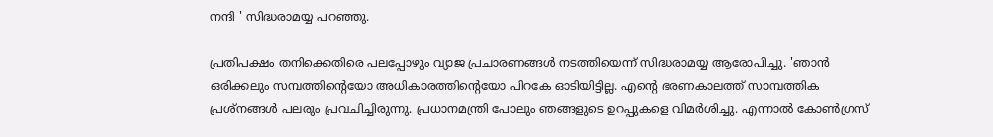നന്ദി ' സിദ്ധരാമയ്യ പറഞ്ഞു.

പ്രതിപക്ഷം തനിക്കെതിരെ പലപ്പോഴും വ്യാജ പ്രചാരണങ്ങള്‍ നടത്തിയെന്ന് സിദ്ധരാമയ്യ ആരോപിച്ചു. 'ഞാന്‍ ഒരിക്കലും സമ്പത്തിന്റെയോ അധികാരത്തിന്റെയോ പിറകേ ഓടിയിട്ടില്ല. എന്റെ ഭരണകാലത്ത് സാമ്പത്തിക പ്രശ്‌നങ്ങള്‍ പലരും പ്രവചിച്ചിരുന്നു. പ്രധാനമന്ത്രി പോലും ഞങ്ങളുടെ ഉറപ്പുകളെ വിമര്‍ശിച്ചു. എന്നാല്‍ കോണ്‍ഗ്രസ്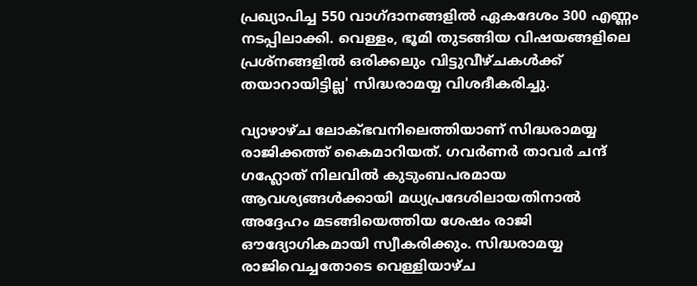പ്രഖ്യാപിച്ച 550 വാഗ്ദാനങ്ങളില്‍ ഏകദേശം 300 എണ്ണം നടപ്പിലാക്കി. വെള്ളം, ഭൂമി തുടങ്ങിയ വിഷയങ്ങളിലെ പ്രശ്‌നങ്ങളില്‍ ഒരിക്കലും വിട്ടുവീഴ്ചകള്‍ക്ക് തയാറായിട്ടില്ല' സിദ്ധരാമയ്യ വിശദീകരിച്ചു.

വ്യാഴാഴ്ച ലോക്ഭവനിലെത്തിയാണ് സിദ്ധരാമയ്യ രാജിക്കത്ത് കൈമാറിയത്. ഗവര്‍ണര്‍ താവര്‍ ചന്ദ് ഗഹ്ലോത് നിലവില്‍ കുടുംബപരമായ ആവശ്യങ്ങള്‍ക്കായി മധ്യപ്രദേശിലായതിനാല്‍ അദ്ദേഹം മടങ്ങിയെത്തിയ ശേഷം രാജി ഔദ്യോഗികമായി സ്വീകരിക്കും. സിദ്ധരാമയ്യ രാജിവെച്ചതോടെ വെള്ളിയാഴ്ച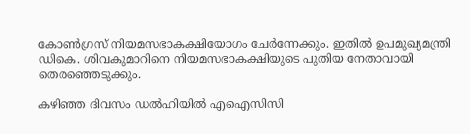കോണ്‍ഗ്രസ് നിയമസഭാകക്ഷിയോഗം ചേര്‍ന്നേക്കും. ഇതില്‍ ഉപമുഖ്യമന്ത്രി ഡികെ. ശിവകുമാറിനെ നിയമസഭാകക്ഷിയുടെ പുതിയ നേതാവായി തെരഞ്ഞെടുക്കും.

കഴിഞ്ഞ ദിവസം ഡല്‍ഹിയില്‍ എഐസിസി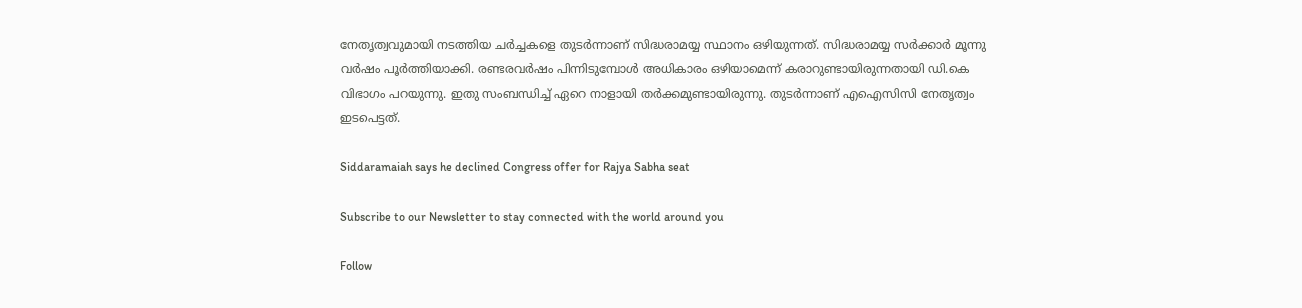നേതൃത്വവുമായി നടത്തിയ ചര്‍ച്ചകളെ തുടര്‍ന്നാണ് സിദ്ധരാമയ്യ സ്ഥാനം ഒഴിയുന്നത്. സിദ്ധരാമയ്യ സര്‍ക്കാര്‍ മൂന്നു വര്‍ഷം പൂര്‍ത്തിയാക്കി. രണ്ടരവര്‍ഷം പിന്നിടുമ്പോള്‍ അധികാരം ഒഴിയാമെന്ന് കരാറുണ്ടായിരുന്നതായി ഡി.കെ വിഭാഗം പറയുന്നു. ഇതു സംബന്ധിച്ച് ഏറെ നാളായി തര്‍ക്കമുണ്ടായിരുന്നു. തുടര്‍ന്നാണ് എഐസിസി നേതൃത്വം ഇടപെട്ടത്.

Siddaramaiah says he declined Congress offer for Rajya Sabha seat

Subscribe to our Newsletter to stay connected with the world around you

Follow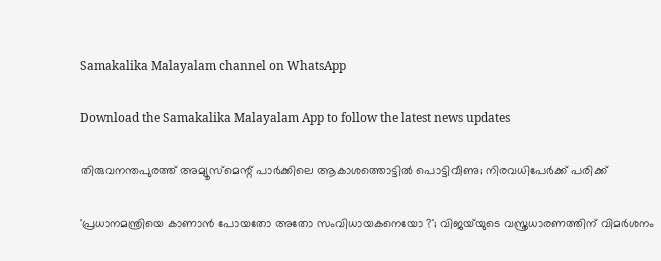Samakalika Malayalam channel on WhatsApp

Download the Samakalika Malayalam App to follow the latest news updates

തിരുവനന്തപുരത്ത് അമ്യൂസ്‌മെന്റ് പാര്‍ക്കിലെ ആകാശത്തൊട്ടില്‍ പൊട്ടിവീണു; നിരവധിപേര്‍ക്ക് പരിക്ക്

'പ്രധാനമന്ത്രിയെ കാണാൻ പോയതോ അതോ സംവിധായകനെയോ ?'; വിജയ്‌യുടെ വസ്ത്രധാരണത്തിന് വിമർശനം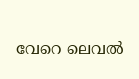വേറെ ലെവൽ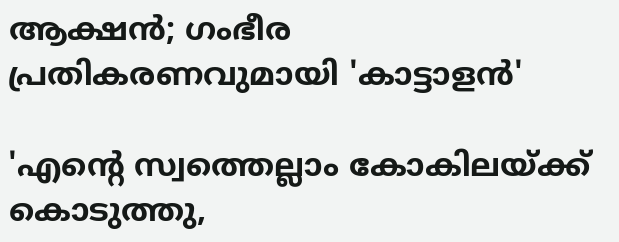ആക്ഷൻ; ഗംഭീര പ്രതികരണവുമായി 'കാട്ടാളൻ'

'എന്റെ സ്വത്തെല്ലാം കോകിലയ്ക്ക് കൊടുത്തു,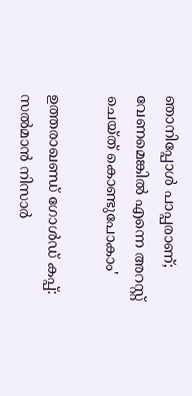ഞാനിപ്പോൾ പാപ്പരാണ്; വേണമെങ്കിൽ എന്നെ അറസ്റ്റ് ചെയ്ത് കൊണ്ടുപോകാം'

ഉത്തരാഖണ്ഡ് ഗോൾഡ് കപ്പ്: സൽമാൻ നിസാർ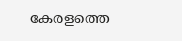കേരളത്തെ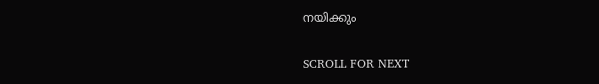നയിക്കും

SCROLL FOR NEXT